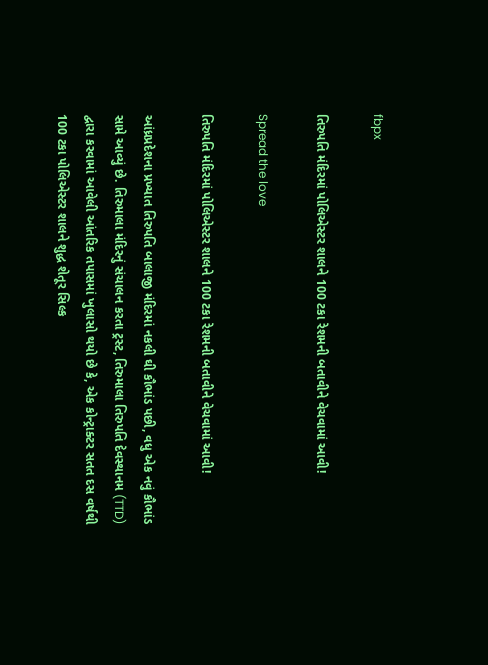fbpx

તિરુપતિ મંદિરમાં પોલિએસ્ટર શાલને 100 ટકા રેશમની બતાવીને વેચવામાં આવી!

Spread the love

તિરુપતિ મંદિરમાં પોલિએસ્ટર શાલને 100 ટકા રેશમની બતાવીને વેચવામાં આવી!

આંધ્રપ્રદેશના પ્રખ્યાત તિરુપતિ બાલાજી મંદિરમાં નકલી ઘી કૌભાંડ પછી, વધુ એક નવું કૌભાંડ સામે આવ્યું છે. તિરુમાલા મંદિરનું સંચાલન કરતા ટ્રસ્ટ, તિરુમાલા તિરુપતિ દેવસ્થાનમ (TTD) દ્વારા કરવામાં આવેલી આંતરિક તપાસમાં ખુલાસો થયો છે કે, એક કોન્ટ્રાક્ટર સતત દસ વર્ષથી 100 ટકા પોલિએસ્ટર શાલને શુદ્ધ શેતૂર સિલ્ક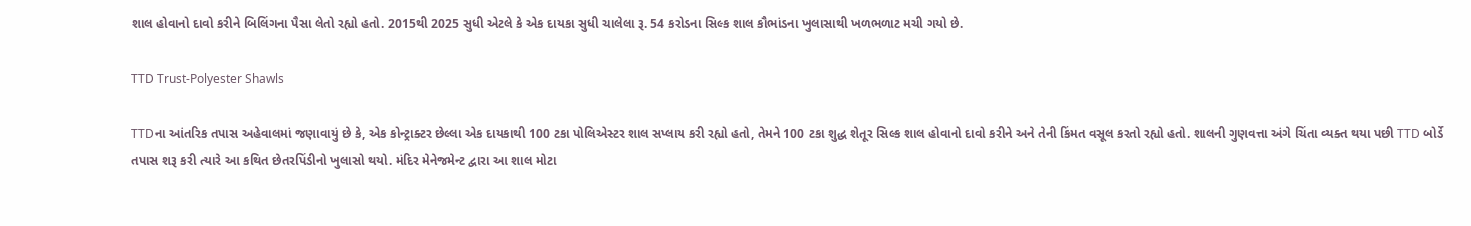શાલ હોવાનો દાવો કરીને બિલિંગના પૈસા લેતો રહ્યો હતો. 2015થી 2025 સુધી એટલે કે એક દાયકા સુધી ચાલેલા રૂ. 54 કરોડના સિલ્ક શાલ કૌભાંડના ખુલાસાથી ખળભળાટ મચી ગયો છે.

TTD Trust-Polyester Shawls

TTDના આંતરિક તપાસ અહેવાલમાં જણાવાયું છે કે, એક કોન્ટ્રાક્ટર છેલ્લા એક દાયકાથી 100 ટકા પોલિએસ્ટર શાલ સપ્લાય કરી રહ્યો હતો, તેમને 100 ટકા શુદ્ધ શેતૂર સિલ્ક શાલ હોવાનો દાવો કરીને અને તેની કિંમત વસૂલ કરતો રહ્યો હતો. શાલની ગુણવત્તા અંગે ચિંતા વ્યક્ત થયા પછી TTD બોર્ડે તપાસ શરૂ કરી ત્યારે આ કથિત છેતરપિંડીનો ખુલાસો થયો. મંદિર મેનેજમેન્ટ દ્વારા આ શાલ મોટા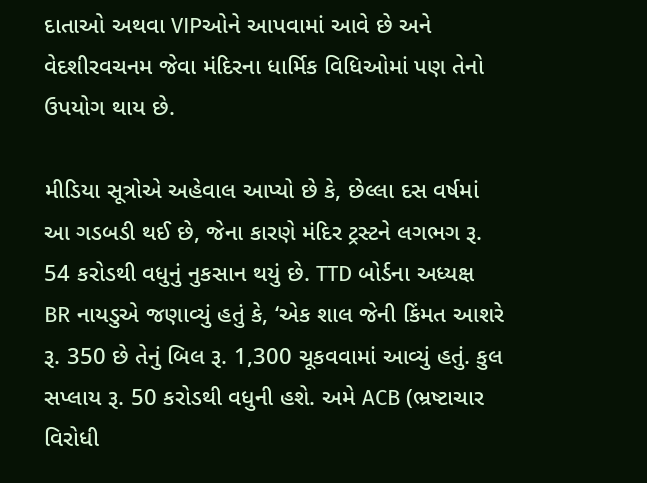દાતાઓ અથવા VIPઓને આપવામાં આવે છે અને વેદશીરવચનમ જેવા મંદિરના ધાર્મિક વિધિઓમાં પણ તેનો ઉપયોગ થાય છે.

મીડિયા સૂત્રોએ અહેવાલ આપ્યો છે કે, છેલ્લા દસ વર્ષમાં આ ગડબડી થઈ છે, જેના કારણે મંદિર ટ્રસ્ટને લગભગ રૂ. 54 કરોડથી વધુનું નુકસાન થયું છે. TTD બોર્ડના અધ્યક્ષ BR નાયડુએ જણાવ્યું હતું કે, ‘એક શાલ જેની કિંમત આશરે રૂ. 350 છે તેનું બિલ રૂ. 1,300 ચૂકવવામાં આવ્યું હતું. કુલ સપ્લાય રૂ. 50 કરોડથી વધુની હશે. અમે ACB (ભ્રષ્ટાચાર વિરોધી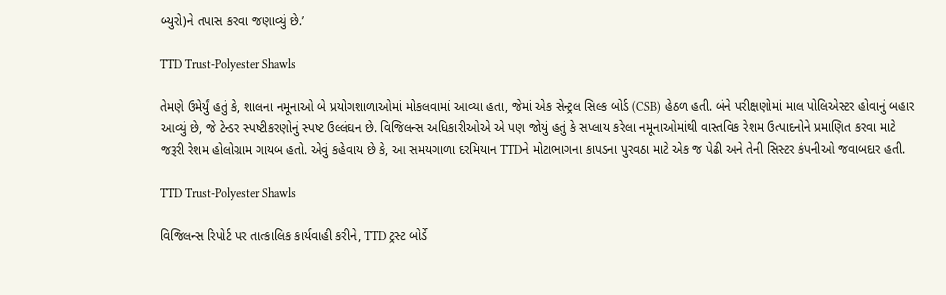બ્યુરો)ને તપાસ કરવા જણાવ્યું છે.’

TTD Trust-Polyester Shawls

તેમણે ઉમેર્યું હતું કે, શાલના નમૂનાઓ બે પ્રયોગશાળાઓમાં મોકલવામાં આવ્યા હતા, જેમાં એક સેન્ટ્રલ સિલ્ક બોર્ડ (CSB) હેઠળ હતી. બંને પરીક્ષણોમાં માલ પોલિએસ્ટર હોવાનું બહાર આવ્યું છે, જે ટેન્ડર સ્પષ્ટીકરણોનું સ્પષ્ટ ઉલ્લંઘન છે. વિજિલન્સ અધિકારીઓએ એ પણ જોયું હતું કે સપ્લાય કરેલા નમૂનાઓમાંથી વાસ્તવિક રેશમ ઉત્પાદનોને પ્રમાણિત કરવા માટે જરૂરી રેશમ હોલોગ્રામ ગાયબ હતો. એવું કહેવાય છે કે, આ સમયગાળા દરમિયાન TTDને મોટાભાગના કાપડના પુરવઠા માટે એક જ પેઢી અને તેની સિસ્ટર કંપનીઓ જવાબદાર હતી.

TTD Trust-Polyester Shawls

વિજિલન્સ રિપોર્ટ પર તાત્કાલિક કાર્યવાહી કરીને, TTD ટ્રસ્ટ બોર્ડે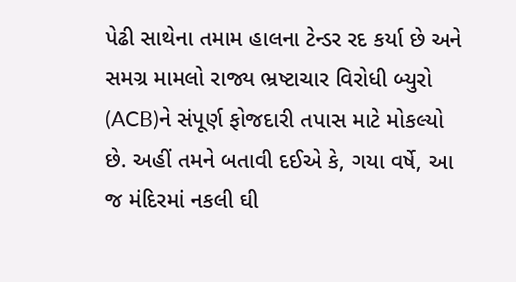પેઢી સાથેના તમામ હાલના ટેન્ડર રદ કર્યા છે અને સમગ્ર મામલો રાજ્ય ભ્રષ્ટાચાર વિરોધી બ્યુરો (ACB)ને સંપૂર્ણ ફોજદારી તપાસ માટે મોકલ્યો છે. અહીં તમને બતાવી દઈએ કે, ગયા વર્ષે, આ જ મંદિરમાં નકલી ઘી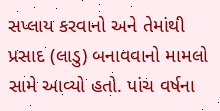સપ્લાય કરવાનો અને તેમાંથી પ્રસાદ (લાડુ) બનાવવાનો મામલો સામે આવ્યો હતો. પાંચ વર્ષના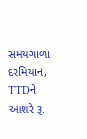સમયગાળા દરમિયાન, TTDને આશરે રૂ.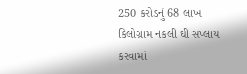250 કરોડનું 68 લાખ કિલોગ્રામ નકલી ઘી સપ્લાય કરવામાં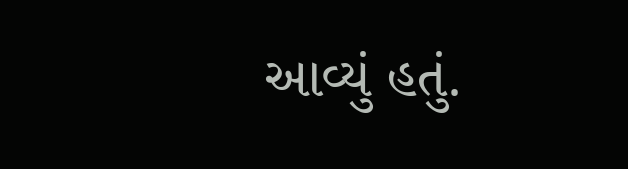આવ્યું હતું.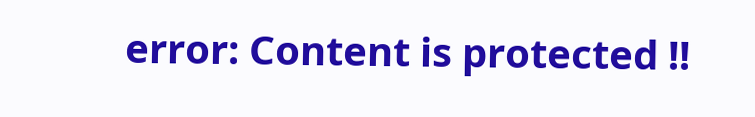error: Content is protected !!